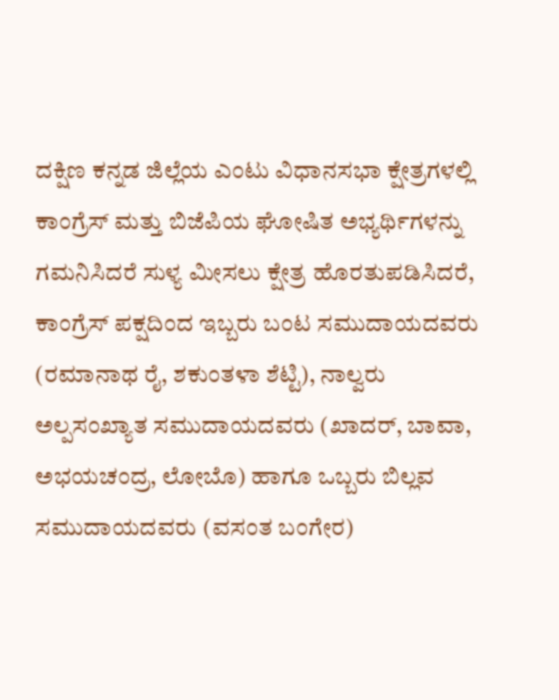ದಕ್ಷಿಣ ಕನ್ನಡ ಜಿಲ್ಲೆಯ ಎಂಟು ವಿಧಾನಸಭಾ ಕ್ಷೇತ್ರಗಳಲ್ಲಿ ಕಾಂಗ್ರೆಸ್ ಮತ್ತು ಬಿಜೆಪಿಯ ಘೋಷಿತ ಅಭ್ಯರ್ಥಿಗಳನ್ನು ಗಮನಿಸಿದರೆ ಸುಳ್ಯ ಮೀಸಲು ಕ್ಷೇತ್ರ ಹೊರತುಪಡಿಸಿದರೆ, ಕಾಂಗ್ರೆಸ್ ಪಕ್ಷದಿಂದ ಇಬ್ಬರು ಬಂಟ ಸಮುದಾಯದವರು (ರಮಾನಾಥ ರೈ, ಶಕುಂತಳಾ ಶೆಟ್ಟಿ), ನಾಲ್ವರು ಅಲ್ಪಸಂಖ್ಯಾತ ಸಮುದಾಯದವರು (ಖಾದರ್, ಬಾವಾ, ಅಭಯಚಂದ್ರ, ಲೋಬೊ) ಹಾಗೂ ಒಬ್ಬರು ಬಿಲ್ಲವ ಸಮುದಾಯದವರು (ವಸಂತ ಬಂಗೇರ)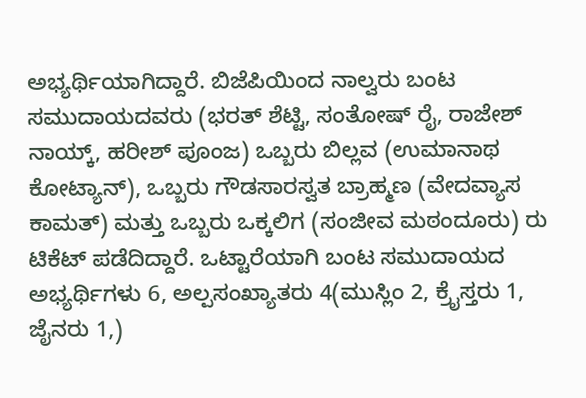ಅಭ್ಯರ್ಥಿಯಾಗಿದ್ದಾರೆ. ಬಿಜೆಪಿಯಿಂದ ನಾಲ್ವರು ಬಂಟ ಸಮುದಾಯದವರು (ಭರತ್ ಶೆಟ್ಟಿ, ಸಂತೋಷ್ ರೈ, ರಾಜೇಶ್ ನಾಯ್ಕ್, ಹರೀಶ್ ಪೂಂಜ) ಒಬ್ಬರು ಬಿಲ್ಲವ (ಉಮಾನಾಥ ಕೋಟ್ಯಾನ್), ಒಬ್ಬರು ಗೌಡಸಾರಸ್ವತ ಬ್ರಾಹ್ಮಣ (ವೇದವ್ಯಾಸ ಕಾಮತ್) ಮತ್ತು ಒಬ್ಬರು ಒಕ್ಕಲಿಗ (ಸಂಜೀವ ಮಠಂದೂರು) ರು ಟಿಕೆಟ್ ಪಡೆದಿದ್ದಾರೆ. ಒಟ್ಟಾರೆಯಾಗಿ ಬಂಟ ಸಮುದಾಯದ ಅಭ್ಯರ್ಥಿಗಳು 6, ಅಲ್ಪಸಂಖ್ಯಾತರು 4(ಮುಸ್ಲಿಂ 2, ಕ್ರೈಸ್ತರು 1, ಜೈನರು 1,)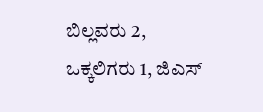ಬಿಲ್ಲವರು 2, ಒಕ್ಕಲಿಗರು 1, ಜಿಎಸ್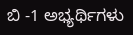ಬಿ -1 ಅಭ್ಯರ್ಥಿಗಳು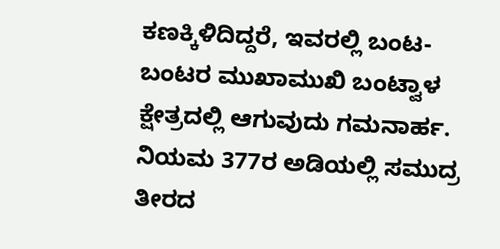ಕಣಕ್ಕಿಳಿದಿದ್ದರೆ, ಇವರಲ್ಲಿ ಬಂಟ-ಬಂಟರ ಮುಖಾಮುಖಿ ಬಂಟ್ವಾಳ ಕ್ಷೇತ್ರದಲ್ಲಿ ಆಗುವುದು ಗಮನಾರ್ಹ.
ನಿಯಮ 377ರ ಅಡಿಯಲ್ಲಿ ಸಮುದ್ರ ತೀರದ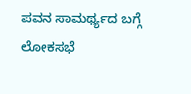ಪವನ ಸಾಮರ್ಥ್ಯದ ಬಗ್ಗೆ ಲೋಕಸಭೆ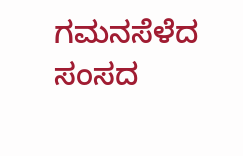ಗಮನಸೆಳೆದ ಸಂಸದ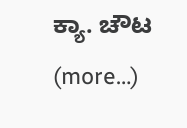ಕ್ಯಾ. ಚೌಟ (more…)